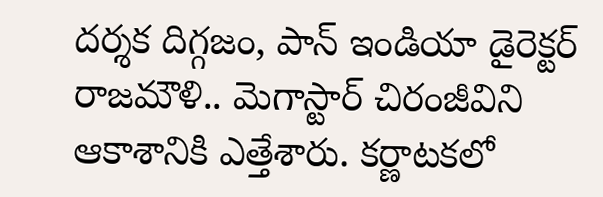దర్శక దిగ్గజం, పాన్ ఇండియా డైరెక్టర్ రాజమౌళి.. మెగాస్టార్ చిరంజీవిని ఆకాశానికి ఎత్తేశారు. కర్ణాటకలో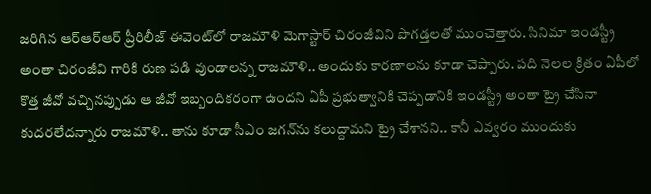జరిగిన ఆర్ఆర్ఆర్ ప్రీరిలీజ్ ఈవెంట్‌లో రాజమౌళి మెగాస్టార్ చిరంజీవిని పొగడ్తలతో ముంచెత్తారు. సినిమా ఇండస్ట్రీ అంతా చిరంజీవి గారికి రుణ పడి వుండాలన్న రాజమౌళి.. అందుకు కారణాలను కూడా చెప్పారు. పది నెలల క్రితం ఏపీలో కొత్త జీవో వచ్చినప్పుడు ఆ జీవో ఇబ్బందికరంగా ఉందని ఏపీ ప్రభుత్వానికి చెప్పడానికి ఇండస్ట్రీ అంతా ట్రై చేసినా కుదరలేదన్నారు రాజమౌళి.. తాను కూడా సీఎం జగన్‌ను కలుద్దామని ట్రై చేశానని.. కానీ ఎవ్వరం ముందుకు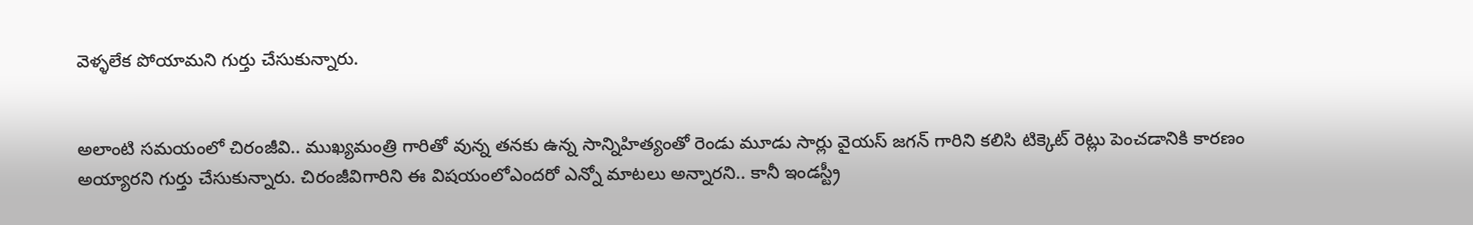వెళ్ళలేక పోయామని గుర్తు చేసుకున్నారు.


అలాంటి సమయంలో చిరంజీవి.. ముఖ్యమంత్రి గారితో వున్న తనకు ఉన్న సాన్నిహిత్యంతో రెండు మూడు సార్లు వైయస్ జగన్ గారిని కలిసి టిక్కెట్ రెట్లు పెంచడానికి కారణం అయ్యారని గుర్తు చేసుకున్నారు. చిరంజీవిగారిని ఈ విషయంలోఎందరో ఎన్నో మాటలు అన్నారని.. కానీ ఇండస్ట్రీ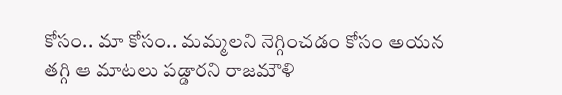కోసం.. మా కోసం.. మమ్మలని నెగ్గించడం కోసం అయన తగ్గి ఆ మాటలు పడ్డారని రాజమౌళి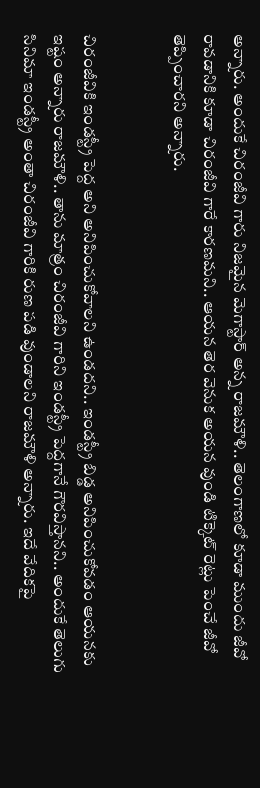అన్నారు. అందుకే చిరంజీవి గారు నిజమైన మెగాస్టార్ అన్న రాజమౌళి.. తెలంగాణలో కూడా ముందు జీవో రావడానికి కూడా చిరంజీవి గారే కారణమని.. ఆయన తెర వెనుక అయన వుండి టిక్కెట్ రెట్లు పెంచే జీవో తెప్పించారని అన్నారు.


చిరంజీవికి ఇండస్ట్రీ పెద్ద అని అనిపించుకోవాలని ఉండదని.. ఇండస్ట్రీ బిడ్డ అనిపించుకోవడం ఆయనకు ఇష్టం అన్నారు రాజమౌళి.. తాను మాత్రం చిరంజీవి గారిని ఇండస్ట్రీ పెద్దగానే గౌరవిస్తానని.. అందుకే తెలుగు సినిమా ఇండస్ట్రీ అంతా చిరంజీవి గారికి రుణ పడి వుండాలని రాజమౌళి అన్నారు. ఇదే వేదికపై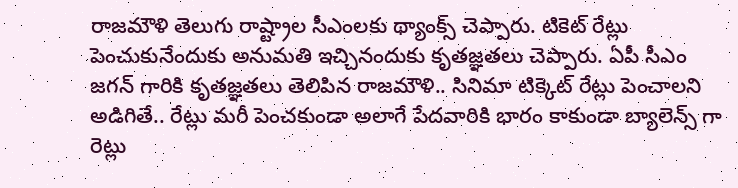రాజమౌళి తెలుగు రాష్ట్రాల సీఎంలకు థ్యాంక్స్ చెప్పారు. టికెట్ రేట్లు పెంచుకునేందుకు అనుమతి ఇచ్చినందుకు కృతజ్ఞతలు చెప్పారు. ఏపీ సీఎం జగన్ గారికి కృతజ్ఞతలు తెలిపిన రాజమౌళి.. సినిమా టిక్కెట్ రేట్లు పెంచాలని అడిగితే.. రేట్లు మరీ పెంచకుండా అలాగే పేదవారికి భారం కాకుండా బ్యాలెన్స్ గా రెట్లు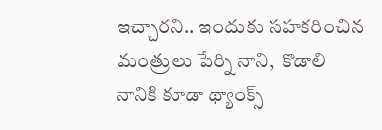ఇచ్చారని.. ఇందుకు సహకరించిన మంత్రులు పేర్ని నాని,  కొడాలి నానికి కూడా థ్యాంక్స్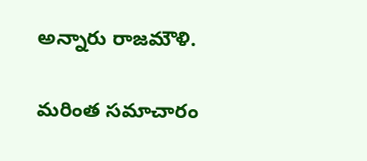అన్నారు రాజమౌళి.


మరింత సమాచారం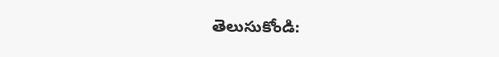తెలుసుకోండి: